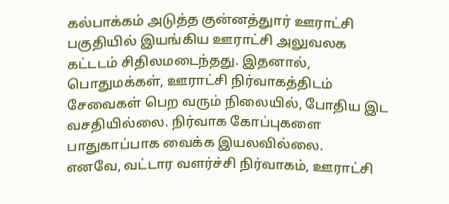கல்பாக்கம் அடுத்த குன்னத்துார் ஊராட்சி பகுதியில் இயங்கிய ஊராட்சி அலுவலக கட்டடம் சிதிலமடைந்தது. இதனால், பொதுமக்கள், ஊராட்சி நிர்வாகத்திடம் சேவைகள் பெற வரும் நிலையில், போதிய இட வசதியில்லை. நிர்வாக கோப்புகளை பாதுகாப்பாக வைக்க இயலவில்லை.
எனவே, வட்டார வளர்ச்சி நிர்வாகம், ஊராட்சி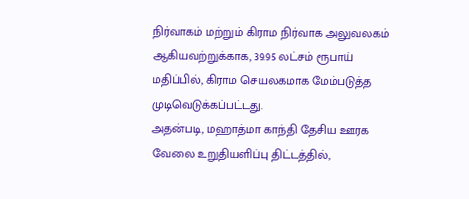நிர்வாகம் மற்றும் கிராம நிர்வாக அலுவலகம் ஆகியவற்றுக்காக, 39.95 லட்சம் ரூபாய் மதிப்பில், கிராம செயலகமாக மேம்படுத்த முடிவெடுக்கப்பட்டது.
அதன்படி, மஹாத்மா காந்தி தேசிய ஊரக வேலை உறுதியளிப்பு திட்டத்தில்,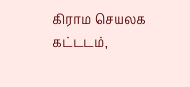கிராம செயலக கட்டடம்,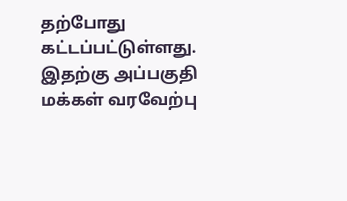தற்போது கட்டப்பட்டுள்ளது. இதற்கு அப்பகுதி மக்கள் வரவேற்பு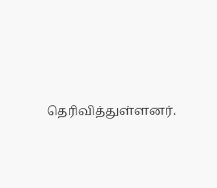தெரிவித்துள்ளனர்.